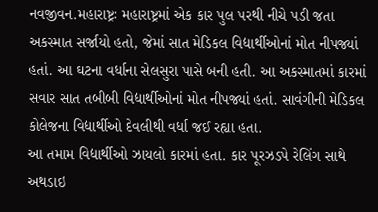નવજીવન.મહારાષ્ટ્રઃ મહારાષ્ટ્રમાં એક કાર પુલ પરથી નીચે પડી જતા અકસ્માત સર્જાયો હતો, જેમાં સાત મેડિકલ વિદ્યાર્થીઓનાં મોત નીપજ્યાં હતાં. આ ઘટના વર્ધાના સેલસુરા પાસે બની હતી. આ અકસ્માતમાં કારમાં સવાર સાત તબીબી વિદ્યાર્થીઓનાં મોત નીપજ્યાં હતાં. સાવંગીની મેડિકલ કોલેજના વિદ્યાર્થીઓ દેવલીથી વર્ધા જઈ રહ્યા હતા.
આ તમામ વિદ્યાર્થીઓ ઝાયલો કારમાં હતા. કાર પૂરઝડપે રેલિંગ સાથે અથડાઇ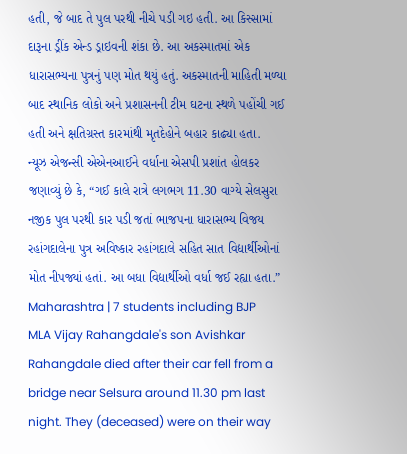હતી, જે બાદ તે પુલ પરથી નીચે પડી ગઇ હતી. આ કિસ્સામાં દારૂના ડ્રીંક એન્ડ ડ્રાઇવની શંકા છે. આ અકસ્માતમાં એક ધારાસભ્યના પુત્રનું પણ મોત થયું હતું. અકસ્માતની માહિતી મળ્યા બાદ સ્થાનિક લોકો અને પ્રશાસનની ટીમ ઘટના સ્થળે પહોંચી ગઈ હતી અને ક્ષતિગ્રસ્ત કારમાંથી મૃતદેહોને બહાર કાઢ્યા હતા.
ન્યૂઝ એજન્સી એએનઆઈને વર્ધાના એસપી પ્રશાંત હોલકર જણાવ્યું છે કે, “ગઈ કાલે રાત્રે લગભગ 11.30 વાગ્યે સેલસુરા નજીક પુલ પરથી કાર પડી જતાં ભાજપના ધારાસભ્ય વિજય રહાંગદાલેના પુત્ર અવિષ્કાર રહાંગદાલે સહિત સાત વિદ્યાર્થીઓનાં મોત નીપજ્યાં હતાં. આ બધા વિદ્યાર્થીઓ વર્ધા જઈ રહ્યા હતા.”
Maharashtra | 7 students including BJP MLA Vijay Rahangdale's son Avishkar Rahangdale died after their car fell from a bridge near Selsura around 11.30 pm last night. They (deceased) were on their way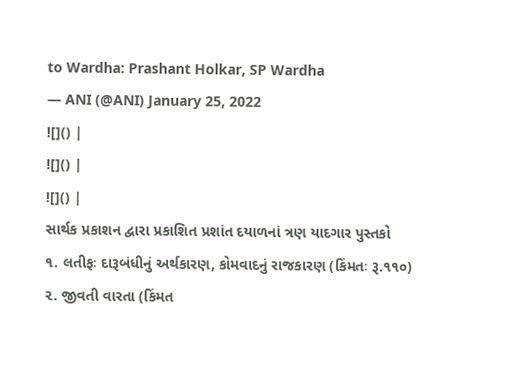to Wardha: Prashant Holkar, SP Wardha
— ANI (@ANI) January 25, 2022
![]() |
![]() |
![]() |
સાર્થક પ્રકાશન દ્વારા પ્રકાશિત પ્રશાંત દયાળનાં ત્રણ યાદગાર પુસ્તકો
૧. લતીફઃ દારૂબંધીનું અર્થકારણ, કોમવાદનું રાજકારણ (કિંમતઃ રૂ.૧૧૦)
૨. જીવતી વારતા (કિંમત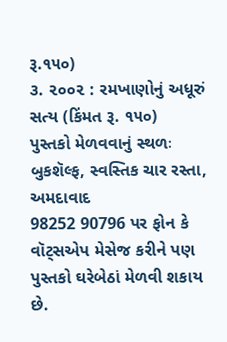રૂ.૧૫૦)
૩. ૨૦૦૨ : રમખાણોનું અધૂરું સત્ય (કિંમત રૂ. ૧૫૦)
પુસ્તકો મેળવવાનું સ્થળઃ બુકશૅલ્ફ, સ્વસ્તિક ચાર રસ્તા, અમદાવાદ
98252 90796 પર ફોન કે વૉટ્સએપ મેસેજ કરીને પણ પુસ્તકો ઘરેબેઠાં મેળવી શકાય છે.